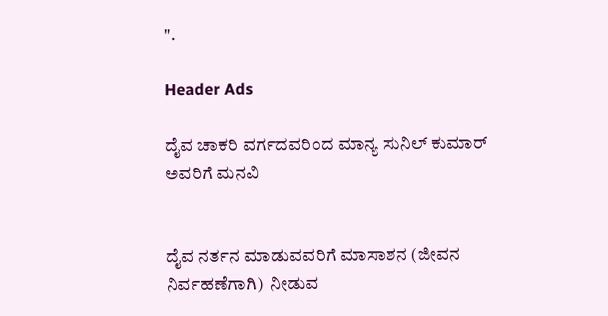".

Header Ads

ದೈವ ಚಾಕರಿ ವರ್ಗದವರಿಂದ ಮಾನ್ಯ ಸುನಿಲ್ ಕುಮಾರ್ ಅವರಿಗೆ ಮನವಿ


ದೈವ ನರ್ತನ ಮಾಡುವವರಿಗೆ ಮಾಸಾಶನ (ಜೀವನ ನಿರ್ವಹಣೆಗಾಗಿ)  ನೀಡುವ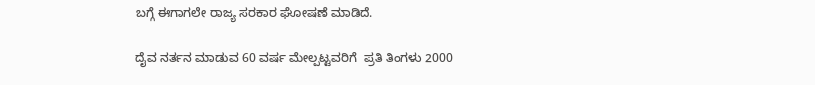ಬಗ್ಗೆ ಈಗಾಗಲೇ ರಾಜ್ಯ ಸರಕಾರ ಘೋಷಣೆ ಮಾಡಿದೆ.

ದೈವ ನರ್ತನ ಮಾಡುವ 60 ವರ್ಷ ಮೇಲ್ಪಟ್ಟವರಿಗೆ  ಪ್ರತಿ ತಿಂಗಳು 2000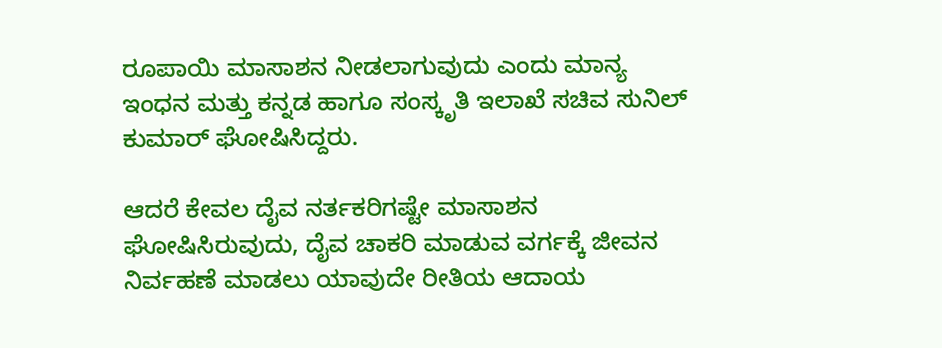ರೂಪಾಯಿ ಮಾಸಾಶನ ನೀಡಲಾಗುವುದು ಎಂದು ಮಾನ್ಯ ಇಂಧನ ಮತ್ತು ಕನ್ನಡ ಹಾಗೂ ಸಂಸ್ಕೃತಿ ಇಲಾಖೆ ಸಚಿವ ಸುನಿಲ್ ಕುಮಾರ್ ಘೋಷಿಸಿದ್ದರು.

ಆದರೆ ಕೇವಲ ದೈವ ನರ್ತಕರಿಗಷ್ಟೇ ಮಾಸಾಶನ ಘೋಷಿಸಿರುವುದು, ದೈವ ಚಾಕರಿ ಮಾಡುವ ವರ್ಗಕ್ಕೆ ಜೀವನ ನಿರ್ವಹಣೆ ಮಾಡಲು ಯಾವುದೇ ರೀತಿಯ ಆದಾಯ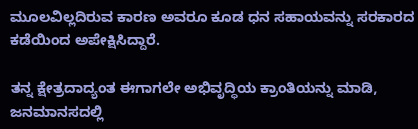ಮೂಲವಿಲ್ಲದಿರುವ ಕಾರಣ ಅವರೂ ಕೂಡ ಧನ ಸಹಾಯವನ್ನು ಸರಕಾರದ ಕಡೆಯಿಂದ ಅಪೇಕ್ಷಿಸಿದ್ದಾರೆ.

ತನ್ನ ಕ್ಷೇತ್ರದಾದ್ಯಂತ ಈಗಾಗಲೇ ಅಭಿವೃದ್ಧಿಯ ಕ್ರಾಂತಿಯನ್ನು ಮಾಡಿ, ಜನಮಾನಸದಲ್ಲಿ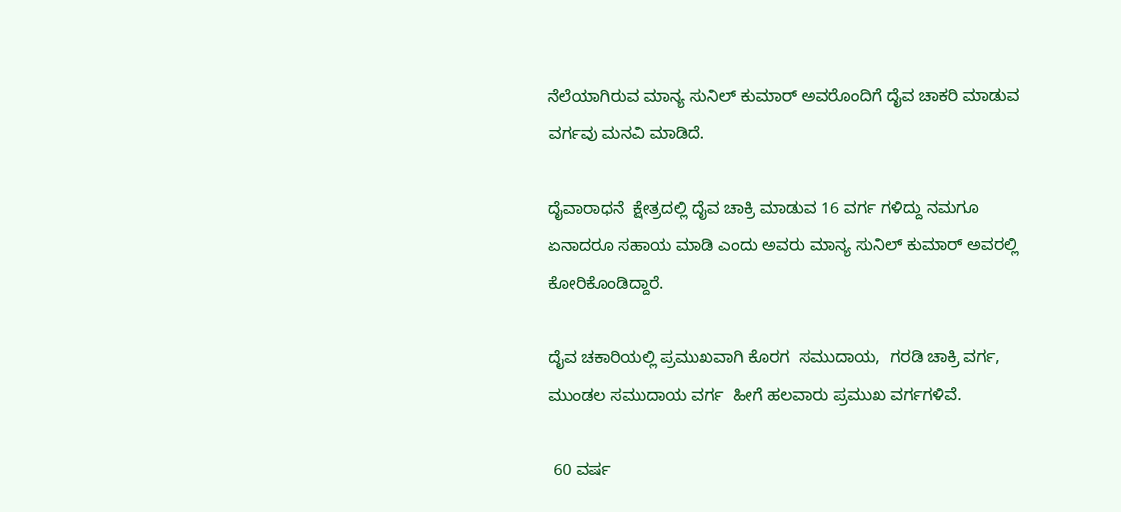ನೆಲೆಯಾಗಿರುವ ಮಾನ್ಯ ಸುನಿಲ್ ಕುಮಾರ್ ಅವರೊಂದಿಗೆ ದೈವ ಚಾಕರಿ ಮಾಡುವ ವರ್ಗವು ಮನವಿ ಮಾಡಿದೆ.

ದೈವಾರಾಧನೆ  ಕ್ಷೇತ್ರದಲ್ಲಿ ದೈವ ಚಾಕ್ರಿ ಮಾಡುವ 16 ವರ್ಗ ಗಳಿದ್ದು ನಮಗೂ ಏನಾದರೂ ಸಹಾಯ ಮಾಡಿ ಎಂದು ಅವರು ಮಾನ್ಯ ಸುನಿಲ್ ಕುಮಾರ್ ಅವರಲ್ಲಿ ಕೋರಿಕೊಂಡಿದ್ದಾರೆ.

ದೈವ ಚಕಾರಿಯಲ್ಲಿ ಪ್ರಮುಖವಾಗಿ ಕೊರಗ  ಸಮುದಾಯ,  ಗರಡಿ ಚಾಕ್ರಿ ವರ್ಗ, ಮುಂಡಲ ಸಮುದಾಯ ವರ್ಗ  ಹೀಗೆ ಹಲವಾರು ಪ್ರಮುಖ ವರ್ಗಗಳಿವೆ.

 60 ವರ್ಷ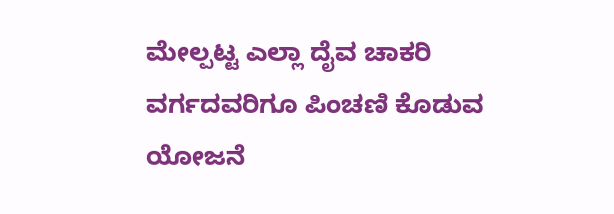ಮೇಲ್ಪಟ್ಟ ಎಲ್ಲಾ ದೈವ ಚಾಕರಿ ವರ್ಗದವರಿಗೂ ಪಿಂಚಣಿ ಕೊಡುವ ಯೋಜನೆ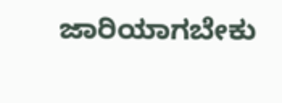ಜಾರಿಯಾಗಬೇಕು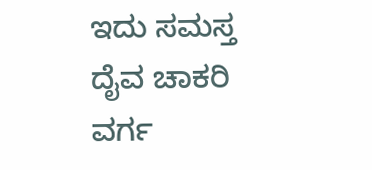ಇದು ಸಮಸ್ತ ದೈವ ಚಾಕರಿ ವರ್ಗ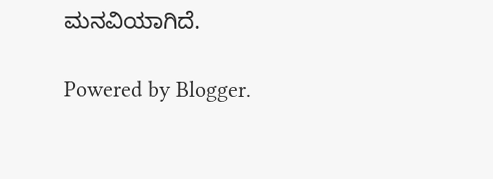ಮನವಿಯಾಗಿದೆ.

Powered by Blogger.